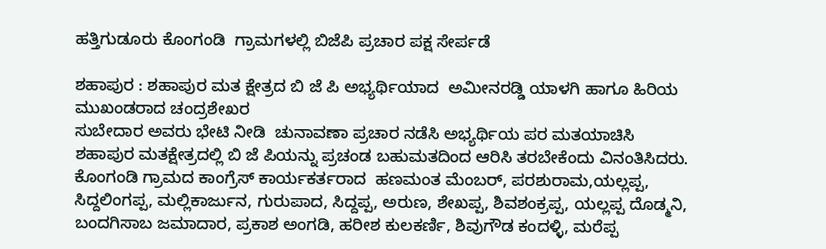ಹತ್ತಿಗುಡೂರು ಕೊಂಗಂಡಿ  ಗ್ರಾಮಗಳಲ್ಲಿ ಬಿಜೆಪಿ ಪ್ರಚಾರ ಪಕ್ಷ ಸೇರ್ಪಡೆ

ಶಹಾಪುರ : ಶಹಾಪುರ ಮತ ಕ್ಷೇತ್ರದ ಬಿ ಜೆ ಪಿ ಅಭ್ಯರ್ಥಿಯಾದ  ಅಮೀನರಡ್ಡಿ ಯಾಳಗಿ ಹಾಗೂ ಹಿರಿಯ ಮುಖಂಡರಾದ ಚಂದ್ರಶೇಖರ
ಸುಬೇದಾರ ಅವರು ಭೇಟಿ ನೀಡಿ  ಚುನಾವಣಾ ಪ್ರಚಾರ ನಡೆಸಿ ಅಭ್ಯರ್ಥಿಯ ಪರ ಮತಯಾಚಿಸಿ ಶಹಾಪುರ ಮತಕ್ಷೇತ್ರದಲ್ಲಿ ಬಿ ಜೆ‌ ಪಿಯನ್ನು ಪ್ರಚಂಡ ಬಹುಮತದಿಂದ ಆರಿಸಿ ತರಬೇಕೆಂದು ವಿನಂತಿಸಿದರು.
ಕೊಂಗಂಡಿ ಗ್ರಾಮದ ಕಾಂಗ್ರೆಸ್ ಕಾರ್ಯಕರ್ತರಾದ  ಹಣಮಂತ ಮೆಂಬರ್, ಪರಶುರಾಮ,ಯಲ್ಲಪ್ಪ, ಸಿದ್ದಲಿಂಗಪ್ಪ, ಮಲ್ಲಿಕಾರ್ಜುನ, ಗುರುಪಾದ, ಸಿದ್ದಪ್ಪ, ಅರುಣ, ಶೇಖಪ್ಪ, ಶಿವಶಂಕ್ರಪ್ಪ, ಯಲ್ಲಪ್ಪ ದೊಡ್ಮನಿ, ಬಂದಗಿಸಾಬ ಜಮಾದಾರ, ಪ್ರಕಾಶ ಅಂಗಡಿ, ಹರೀಶ ಕುಲಕರ್ಣಿ, ಶಿವುಗೌಡ ಕಂದಳ್ಳಿ, ಮರೆಪ್ಪ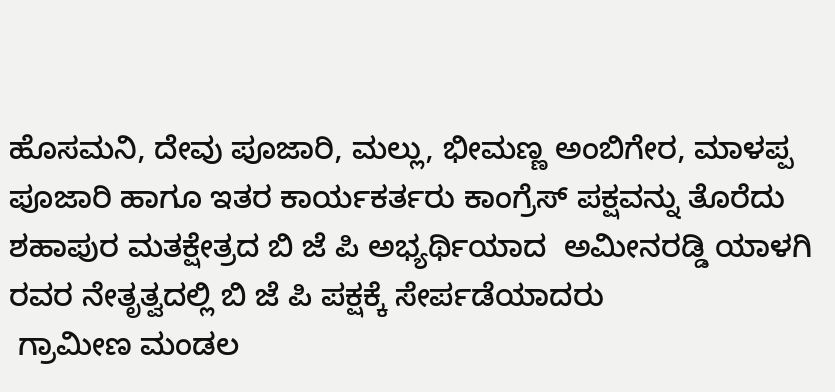ಹೊಸಮನಿ, ದೇವು ಪೂಜಾರಿ, ಮಲ್ಲು, ಭೀಮಣ್ಣ ಅಂಬಿಗೇರ, ಮಾಳಪ್ಪ ಪೂಜಾರಿ ಹಾಗೂ ಇತರ ಕಾರ್ಯಕರ್ತರು ಕಾಂಗ್ರೆಸ್ ಪಕ್ಷವನ್ನು ತೊರೆದು ಶಹಾಪುರ ಮತಕ್ಷೇತ್ರದ ಬಿ ಜೆ ಪಿ ಅಭ್ಯರ್ಥಿಯಾದ  ಅಮೀನರಡ್ಡಿ ಯಾಳಗಿ ರವರ ನೇತೃತ್ವದಲ್ಲಿ ಬಿ ಜೆ ಪಿ ಪಕ್ಷಕ್ಕೆ ಸೇರ್ಪಡೆಯಾದರು
 ಗ್ರಾಮೀಣ ಮಂಡಲ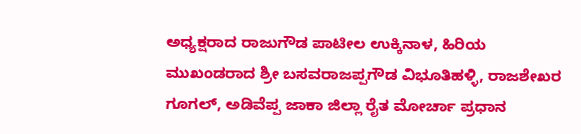ಅಧ್ಯಕ್ಷರಾದ ರಾಜುಗೌಡ ಪಾಟೀಲ ಉಕ್ಕಿನಾಳ, ಹಿರಿಯ ಮುಖಂಡರಾದ ಶ್ರೀ ಬಸವರಾಜಪ್ಪಗೌಡ ವಿಭೂತಿಹಳ್ಳಿ, ರಾಜಶೇಖರ ಗೂಗಲ್, ಅಡಿವೆಪ್ಪ ಜಾಕಾ ಜಿಲ್ಲಾ ರೈತ ಮೋರ್ಚಾ ಪ್ರಧಾನ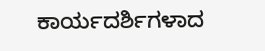ಕಾರ್ಯದರ್ಶಿಗಳಾದ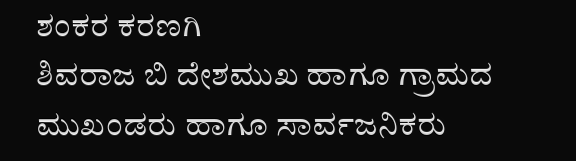ಶಂಕರ ಕರಣಗಿ
ಶಿವರಾಜ ಬಿ ದೇಶಮುಖ ಹಾಗೂ ಗ್ರಾಮದ ಮುಖಂಡರು ಹಾಗೂ ಸಾರ್ವಜನಿಕರು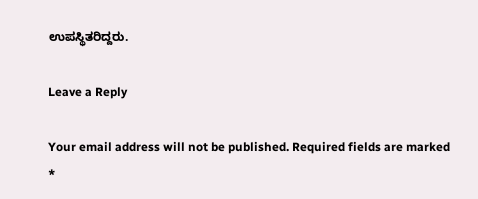ಉಪಸ್ಥಿತರಿದ್ದರು.

Leave a Reply

Your email address will not be published. Required fields are marked *